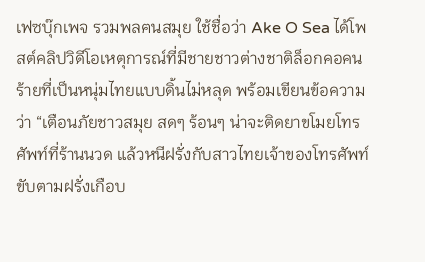เฟซบุ๊กเพจ รวมพลฅนสมุย ใช้ชื่อว่า Ake O Sea ได้โพสต์คลิปวิดีโอเหตุการณ์ที่มีชายชาวต่างชาติล็อกคอคนร้ายที่เป็นหนุ่มไทยแบบดิ้นไม่หลุด พร้อมเขียนข้อความว่า “เตือนภัยชาวสมุย สดๆ ร้อนๆ น่าจะติดยาขโมยโทรศัพท์ที่ร้านนวด แล้วหนีฝรั่งกับสาวไทยเจ้าของโทรศัพท์ ขับตามฝรั่งเกือบ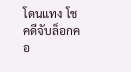โดนแทง โชคดีจับล็อกคอ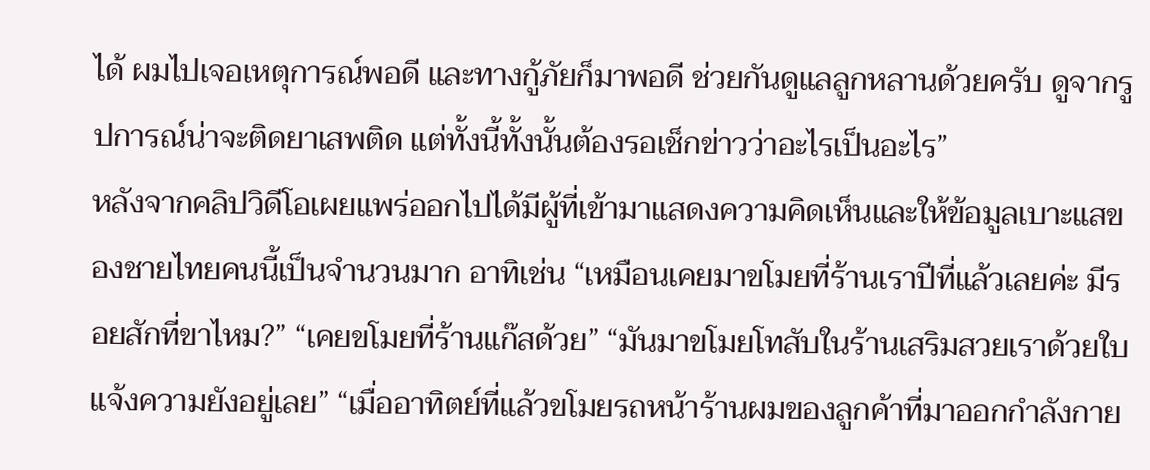ได้ ผมไปเจอเหตุการณ์พอดี และทางกู้ภัยก็มาพอดี ช่วยกันดูแลลูกหลานด้วยครับ ดูจากรูปการณ์น่าจะติดยาเสพติด แต่ทั้งนี้ทั้งนั้นต้องรอเช็กข่าวว่าอะไรเป็นอะไร”
หลังจากคลิปวิดีโอเผยแพร่ออกไปได้มีผู้ที่เข้ามาแสดงความคิดเห็นและให้ข้อมูลเบาะแสของชายไทยคนนี้เป็นจำนวนมาก อาทิเช่น “เหมือนเคยมาขโมยที่ร้านเราปีที่แล้วเลยค่ะ มีรอยสักที่ขาไหม?” “เคยขโมยที่ร้านแก๊สด้วย” “มันมาขโมยโทสับในร้านเสริมสวยเราด้วยใบแจ้งความยังอยู่เลย” “เมื่ออาทิตย์ที่แล้วขโมยรถหน้าร้านผมของลูกค้าที่มาออกกำลังกาย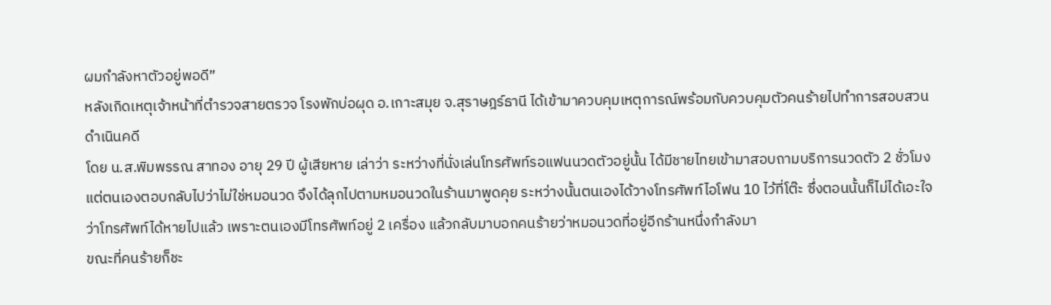ผมกำลังหาตัวอยู่พอดี”
หลังเกิดเหตุเจ้าหน้าที่ตำรวจสายตรวจ โรงพักบ่อผุด อ.เกาะสมุย จ.สุราษฎร์ธานี ได้เข้ามาควบคุมเหตุการณ์พร้อมกับควบคุมตัวคนร้ายไปทำการสอบสวนดำเนินคดี
โดย น.ส.พิมพรรณ สาทอง อายุ 29 ปี ผู้เสียหาย เล่าว่า ระหว่างที่นั่งเล่นโทรศัพท์รอแฟนนวดตัวอยู่นั้น ได้มีชายไทยเข้ามาสอบถามบริการนวดตัว 2 ชั่วโมง แต่ตนเองตอบกลับไปว่าไม่ใช่หมอนวด จึงได้ลุกไปตามหมอนวดในร้านมาพูดคุย ระหว่างนั้นตนเองได้วางโทรศัพท์ไอโฟน 10 ไว้ที่โต๊ะ ซึ่งตอนนั้นก็ไม่ได้เอะใจว่าโทรศัพท์ได้หายไปแล้ว เพราะตนเองมีโทรศัพท์อยู่ 2 เครื่อง แล้วกลับมาบอกคนร้ายว่าหมอนวดที่อยู่อีกร้านหนึ่งกำลังมา
ขณะที่คนร้ายก็ชะ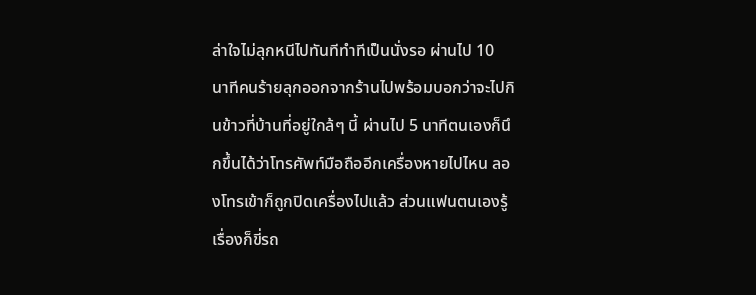ล่าใจไม่ลุกหนีไปทันทีทำทีเป็นนั่งรอ ผ่านไป 10 นาทีคนร้ายลุกออกจากร้านไปพร้อมบอกว่าจะไปกินข้าวที่บ้านที่อยู่ใกล้ๆ นี้ ผ่านไป 5 นาทีตนเองก็นึกขึ้นได้ว่าโทรศัพท์มือถืออีกเครื่องหายไปไหน ลองโทรเข้าก็ถูกปิดเครื่องไปแล้ว ส่วนแฟนตนเองรู้เรื่องก็ขี่รถ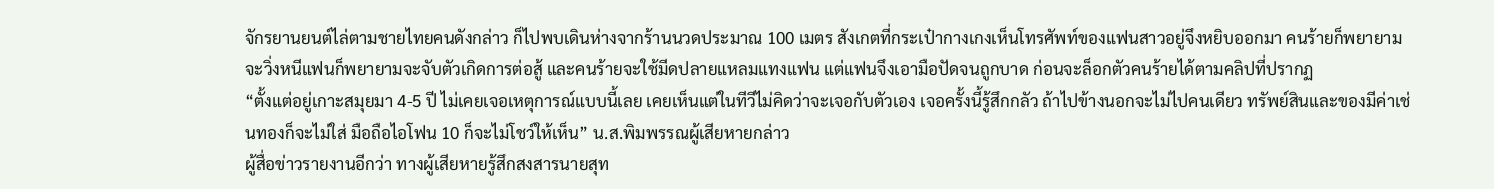จักรยานยนต์ไล่ตามชายไทยคนดังกล่าว ก็ไปพบเดินห่างจากร้านนวดประมาณ 100 เมตร สังเกตที่กระเป๋ากางเกงเห็นโทรศัพท์ของแฟนสาวอยู่จึงหยิบออกมา คนร้ายก็พยายามจะวิ่งหนีแฟนก็พยายามจะจับตัวเกิดการต่อสู้ และคนร้ายจะใช้มีดปลายแหลมแทงแฟน แต่แฟนจึงเอามือปัดจนถูกบาด ก่อนจะล็อกตัวคนร้ายได้ตามคลิปที่ปรากฏ
“ตั้งแต่อยู่เกาะสมุยมา 4-5 ปี ไม่เคยเจอเหตุการณ์แบบนี้เลย เคยเห็นแต่ในทีวีไม่คิดว่าจะเจอกับตัวเอง เจอครั้งนี้รู้สึกกลัว ถ้าไปข้างนอกจะไม่ไปคนเดียว ทรัพย์สินและของมีค่าเช่นทองก็จะไม่ใส่ มือถือไอโฟน 10 ก็จะไม่โชว์ให้เห็น” น.ส.พิมพรรณผู้เสียหายกล่าว
ผู้สื่อข่าวรายงานอีกว่า ทางผู้เสียหายรู้สึกสงสารนายสุท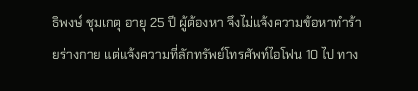ธิพงษ์ ชุมเกตุ อายุ 25 ปี ผู้ต้องหา จึงไม่แจ้งความข้อหาทำร้ายร่างกาย แต่แจ้งความที่ลักทรัพย์โทรศัพท์ไอโฟน 10 ไป ทาง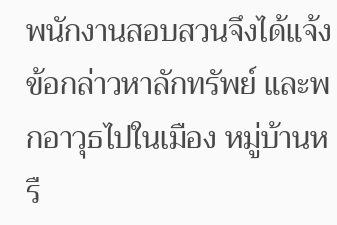พนักงานสอบสวนจึงได้แจ้งข้อกล่าวหาลักทรัพย์ และพกอาวุธไปในเมือง หมู่บ้านหรื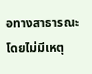อทางสาธารณะโดยไม่มีเหตุ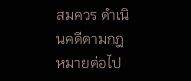สมควร ดำเนินคดีตามกฎหมายต่อไป